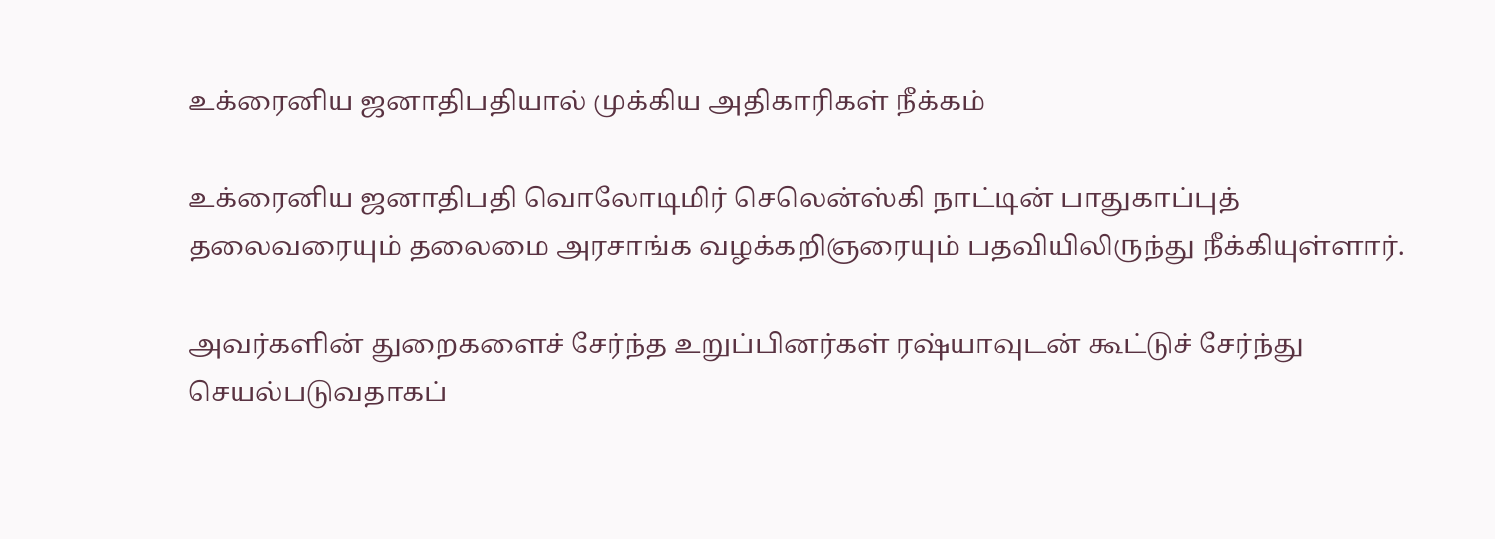உக்ரைனிய ஜனாதிபதியால் முக்கிய அதிகாரிகள் நீக்கம்

உக்ரைனிய ஜனாதிபதி வொலோடிமிர் செலென்ஸ்கி நாட்டின் பாதுகாப்புத் தலைவரையும் தலைமை அரசாங்க வழக்கறிஞரையும் பதவியிலிருந்து நீக்கியுள்ளார்.

அவர்களின் துறைகளைச் சேர்ந்த உறுப்பினர்கள் ரஷ்யாவுடன் கூட்டுச் சேர்ந்து செயல்படுவதாகப்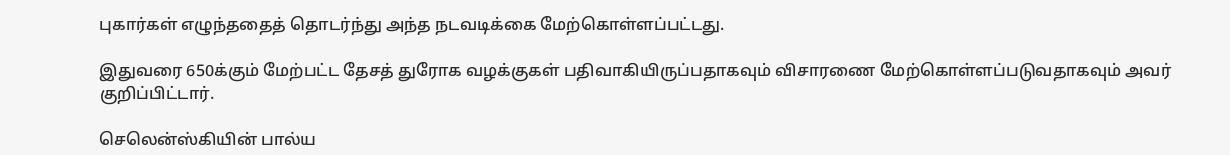புகார்கள் எழுந்ததைத் தொடர்ந்து அந்த நடவடிக்கை மேற்கொள்ளப்பட்டது.

இதுவரை 650க்கும் மேற்பட்ட தேசத் துரோக வழக்குகள் பதிவாகியிருப்பதாகவும் விசாரணை மேற்கொள்ளப்படுவதாகவும் அவர் குறிப்பிட்டார்.

செலென்ஸ்கியின் பால்ய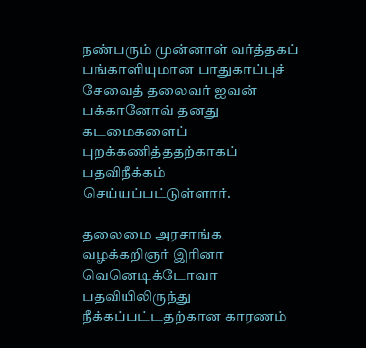நண்பரும் முன்னாள் வர்த்தகப் பங்காளியுமான பாதுகாப்புச் சேவைத் தலைவர் ஐவன் பக்கானோவ் தனது கடமைகளைப் புறக்கணித்ததற்காகப் பதவிநீக்கம் செய்யப்பட்டுள்ளார்.

தலைமை அரசாங்க வழக்கறிஞர் இரினா வெனெடிக்டோவா பதவியிலிருந்து நீக்கப்பட்டதற்கான காரணம்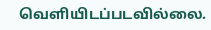வெளியிடப்படவில்லை.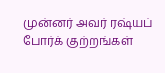முன்னர் அவர் ரஷ்யப் போர்க் குற்றங்கள்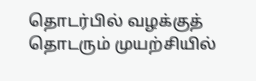தொடர்பில் வழக்குத் தொடரும் முயற்சியில்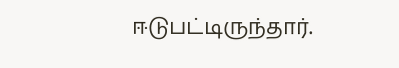ஈடுபட்டிருந்தார்.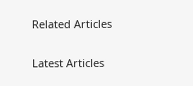Related Articles

Latest Articles